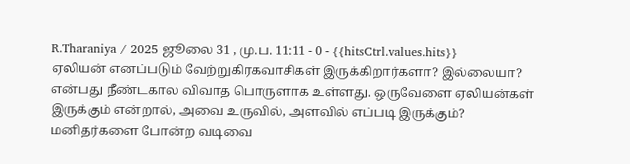R.Tharaniya / 2025 ஜூலை 31 , மு.ப. 11:11 - 0 - {{hitsCtrl.values.hits}}
ஏலியன் எனப்படும் வேற்றுகிரகவாசிகள் இருக்கிறார்களா? இல்லையா? என்பது நீண்டகால விவாத பொருளாக உள்ளது. ஒருவேளை ஏலியன்கள் இருக்கும் என்றால், அவை உருவில், அளவில் எப்படி இருக்கும்? மனிதர்களை போன்ற வடிவை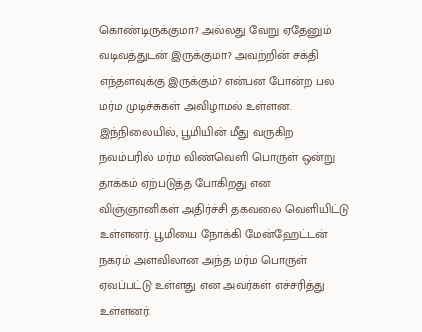கொண்டிருக்குமா? அல்லது வேறு ஏதேனும் வடிவத்துடன் இருக்குமா? அவற்றின் சக்தி எந்தளவுக்கு இருக்கும்? என்பன போன்ற பல மர்ம முடிச்சுகள் அவிழாமல் உள்ளன.
இந்நிலையில், பூமியின் மீது வருகிற நவம்பரில் மர்ம விண்வெளி பொருள் ஒன்று தாக்கம் ஏற்படுத்த போகிறது என விஞ்ஞானிகள் அதிர்ச்சி தகவலை வெளியிட்டு உள்ளனர். பூமியை நோக்கி மேன்ஹேட்டன் நகரம் அளவிலான அந்த மர்ம பொருள் ஏவப்பட்டு உள்ளது என அவர்கள் எச்சரித்து உள்ளனர்.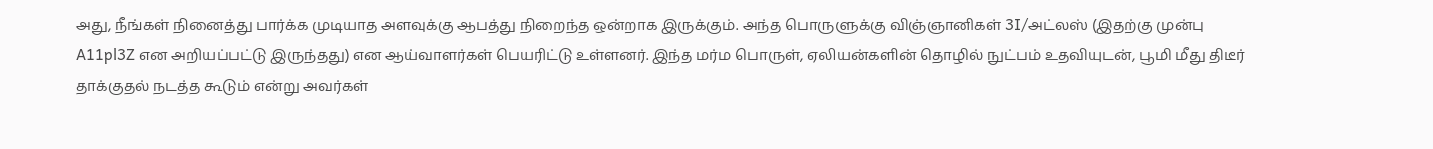அது, நீங்கள் நினைத்து பார்க்க முடியாத அளவுக்கு ஆபத்து நிறைந்த ஒன்றாக இருக்கும். அந்த பொருளுக்கு விஞ்ஞானிகள் 3I/அட்லஸ் (இதற்கு முன்பு A11pl3Z என அறியப்பட்டு இருந்தது) என ஆய்வாளர்கள் பெயரிட்டு உள்ளனர். இந்த மர்ம பொருள், ஏலியன்களின் தொழில் நுட்பம் உதவியுடன், பூமி மீது திடீர் தாக்குதல் நடத்த கூடும் என்று அவர்கள்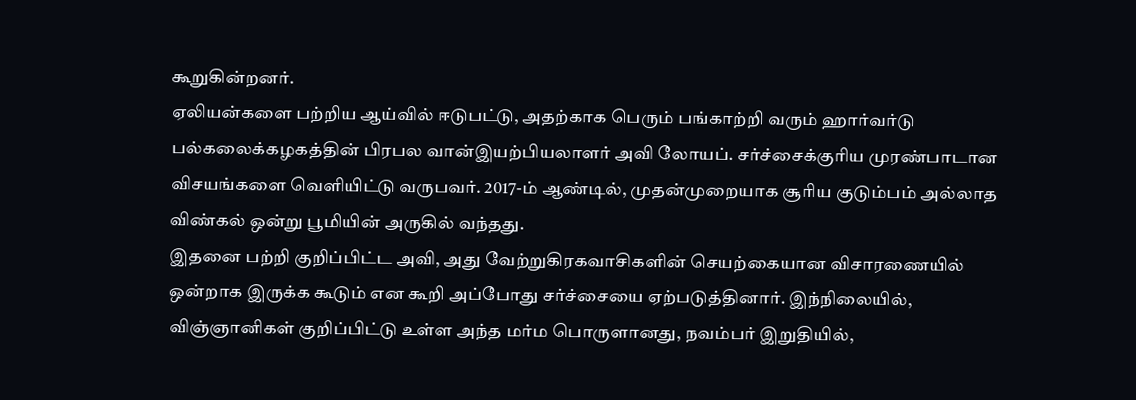கூறுகின்றனர்.
ஏலியன்களை பற்றிய ஆய்வில் ஈடுபட்டு, அதற்காக பெரும் பங்காற்றி வரும் ஹார்வர்டு பல்கலைக்கழகத்தின் பிரபல வான்இயற்பியலாளர் அவி லோயப். சர்ச்சைக்குரிய முரண்பாடான விசயங்களை வெளியிட்டு வருபவர். 2017-ம் ஆண்டில், முதன்முறையாக சூரிய குடும்பம் அல்லாத விண்கல் ஒன்று பூமியின் அருகில் வந்தது.
இதனை பற்றி குறிப்பிட்ட அவி, அது வேற்றுகிரகவாசிகளின் செயற்கையான விசாரணையில் ஒன்றாக இருக்க கூடும் என கூறி அப்போது சர்ச்சையை ஏற்படுத்தினார். இந்நிலையில், விஞ்ஞானிகள் குறிப்பிட்டு உள்ள அந்த மர்ம பொருளானது, நவம்பர் இறுதியில்,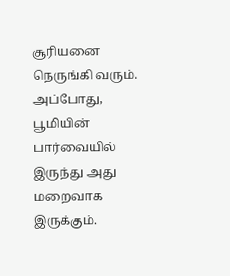சூரியனை நெருங்கி வரும். அப்போது, பூமியின் பார்வையில் இருந்து அது மறைவாக இருக்கும்.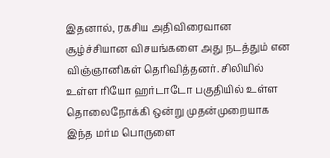இதனால், ரகசிய அதிவிரைவான சூழ்ச்சியான விசயங்களை அது நடத்தும் என விஞ்ஞானிகள் தெரிவித்தனர். சிலியில் உள்ள ரியோ ஹர்டாடோ பகுதியில் உள்ள தொலைநோக்கி ஒன்று முதன்முறையாக இந்த மர்ம பொருளை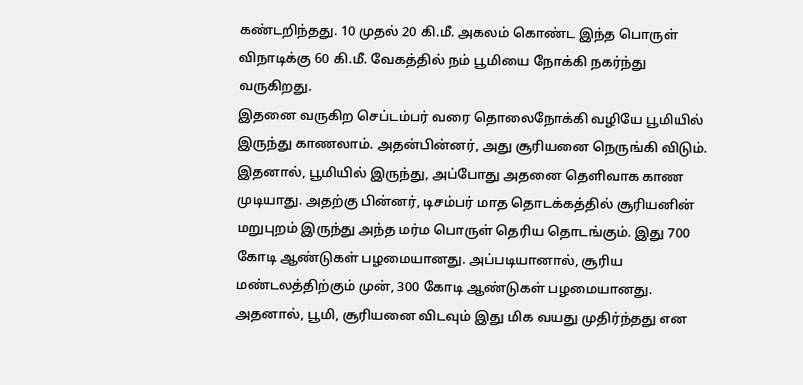கண்டறிந்தது. 10 முதல் 20 கி.மீ. அகலம் கொண்ட இந்த பொருள் விநாடிக்கு 60 கி.மீ. வேகத்தில் நம் பூமியை நோக்கி நகர்ந்து வருகிறது.
இதனை வருகிற செப்டம்பர் வரை தொலைநோக்கி வழியே பூமியில் இருந்து காணலாம். அதன்பின்னர், அது சூரியனை நெருங்கி விடும். இதனால், பூமியில் இருந்து, அப்போது அதனை தெளிவாக காண முடியாது. அதற்கு பின்னர், டிசம்பர் மாத தொடக்கத்தில் சூரியனின் மறுபுறம் இருந்து அந்த மர்ம பொருள் தெரிய தொடங்கும். இது 700 கோடி ஆண்டுகள் பழமையானது. அப்படியானால், சூரிய மண்டலத்திற்கும் முன், 300 கோடி ஆண்டுகள் பழமையானது.
அதனால், பூமி, சூரியனை விடவும் இது மிக வயது முதிர்ந்தது என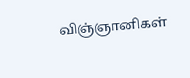விஞ்ஞானிகள்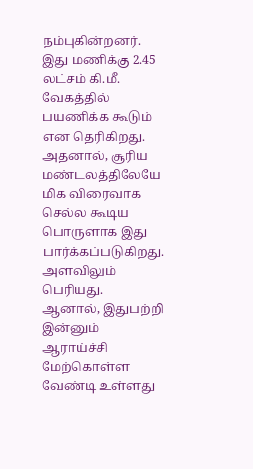நம்புகின்றனர். இது மணிக்கு 2.45 லட்சம் கி.மீ. வேகத்தில் பயணிக்க கூடும் என தெரிகிறது. அதனால், சூரிய மண்டலத்திலேயே மிக விரைவாக செல்ல கூடிய பொருளாக இது பார்க்கப்படுகிறது. அளவிலும் பெரியது.
ஆனால், இதுபற்றி இன்னும் ஆராய்ச்சி மேற்கொள்ள வேண்டி உள்ளது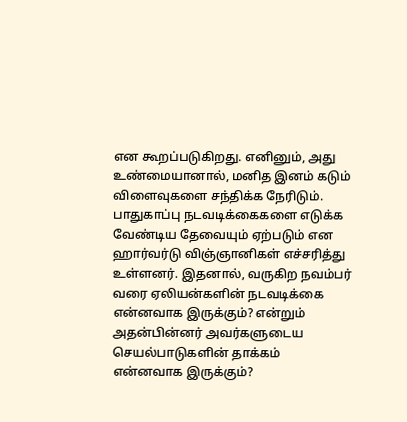என கூறப்படுகிறது. எனினும், அது உண்மையானால், மனித இனம் கடும் விளைவுகளை சந்திக்க நேரிடும். பாதுகாப்பு நடவடிக்கைகளை எடுக்க வேண்டிய தேவையும் ஏற்படும் என ஹார்வர்டு விஞ்ஞானிகள் எச்சரித்து உள்ளனர். இதனால், வருகிற நவம்பர் வரை ஏலியன்களின் நடவடிக்கை என்னவாக இருக்கும்? என்றும் அதன்பின்னர் அவர்களுடைய செயல்பாடுகளின் தாக்கம் என்னவாக இருக்கும்?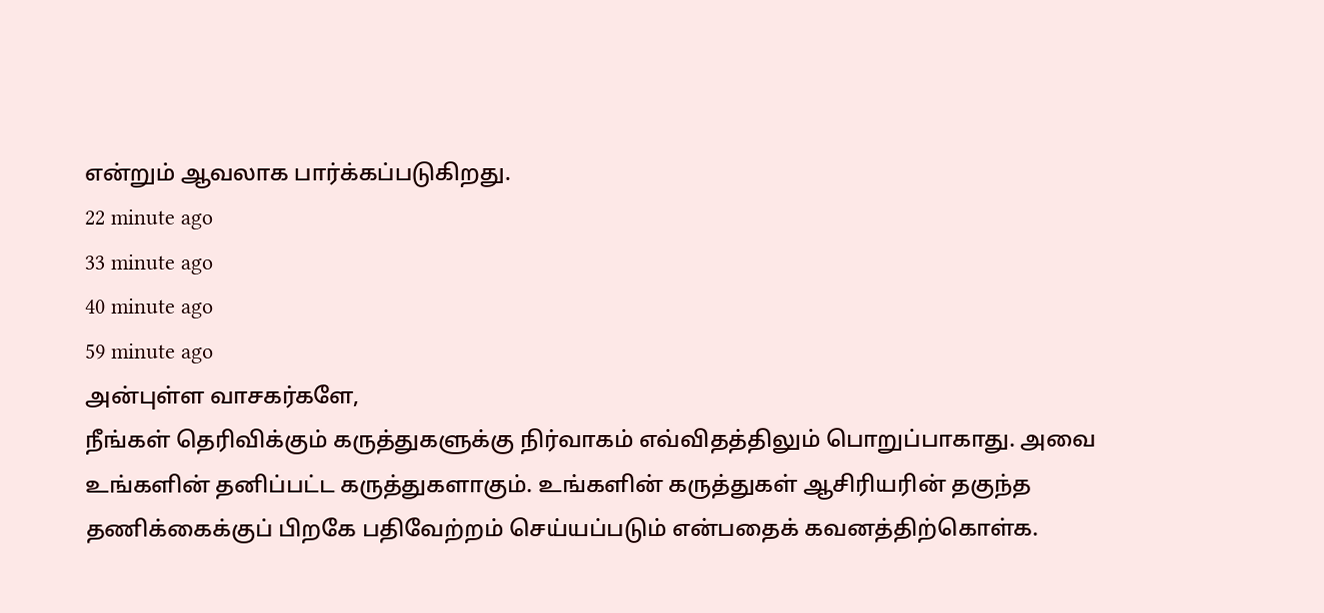என்றும் ஆவலாக பார்க்கப்படுகிறது.
22 minute ago
33 minute ago
40 minute ago
59 minute ago
அன்புள்ள வாசகர்களே,
நீங்கள் தெரிவிக்கும் கருத்துகளுக்கு நிர்வாகம் எவ்விதத்திலும் பொறுப்பாகாது. அவை உங்களின் தனிப்பட்ட கருத்துகளாகும். உங்களின் கருத்துகள் ஆசிரியரின் தகுந்த தணிக்கைக்குப் பிறகே பதிவேற்றம் செய்யப்படும் என்பதைக் கவனத்திற்கொள்க.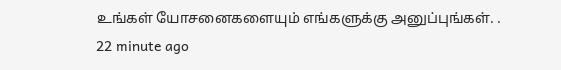உங்கள் யோசனைகளையும் எங்களுக்கு அனுப்புங்கள். .
22 minute ago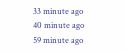33 minute ago
40 minute ago
59 minute ago